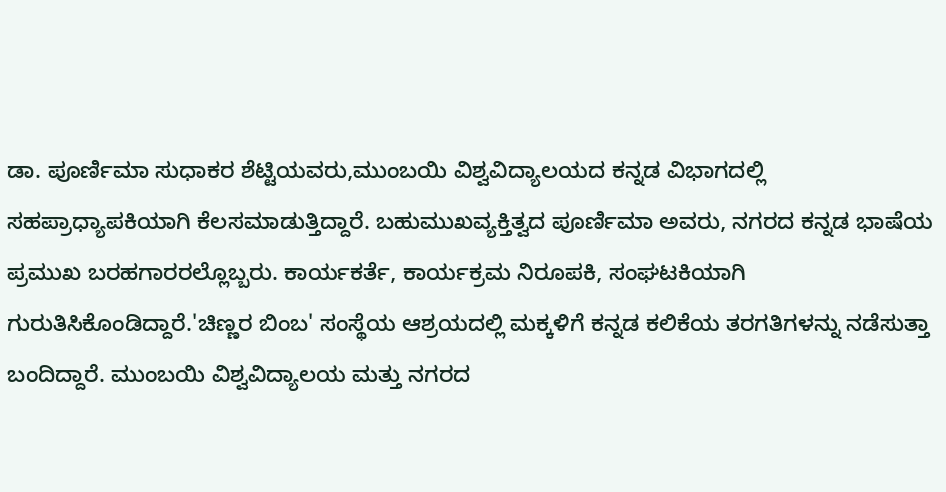ಡಾ. ಪೂರ್ಣಿಮಾ ಸುಧಾಕರ ಶೆಟ್ಟಿಯವರು,ಮುಂಬಯಿ ವಿಶ್ವವಿದ್ಯಾಲಯದ ಕನ್ನಡ ವಿಭಾಗದಲ್ಲಿ ಸಹಪ್ರಾಧ್ಯಾಪಕಿಯಾಗಿ ಕೆಲಸಮಾಡುತ್ತಿದ್ದಾರೆ. ಬಹುಮುಖವ್ಯಕ್ತಿತ್ವದ ಪೂರ್ಣಿಮಾ ಅವರು, ನಗರದ ಕನ್ನಡ ಭಾಷೆಯ ಪ್ರಮುಖ ಬರಹಗಾರರಲ್ಲೊಬ್ಬರು. ಕಾರ್ಯಕರ್ತೆ, ಕಾರ್ಯಕ್ರಮ ನಿರೂಪಕಿ, ಸಂಘಟಕಿಯಾಗಿ ಗುರುತಿಸಿಕೊಂಡಿದ್ದಾರೆ.'ಚಿಣ್ಣರ ಬಿಂಬ' ಸಂಸ್ಥೆಯ ಆಶ್ರಯದಲ್ಲಿ ಮಕ್ಕಳಿಗೆ ಕನ್ನಡ ಕಲಿಕೆಯ ತರಗತಿಗಳನ್ನು ನಡೆಸುತ್ತಾ ಬಂದಿದ್ದಾರೆ. ಮುಂಬಯಿ ವಿಶ್ವವಿದ್ಯಾಲಯ ಮತ್ತು ನಗರದ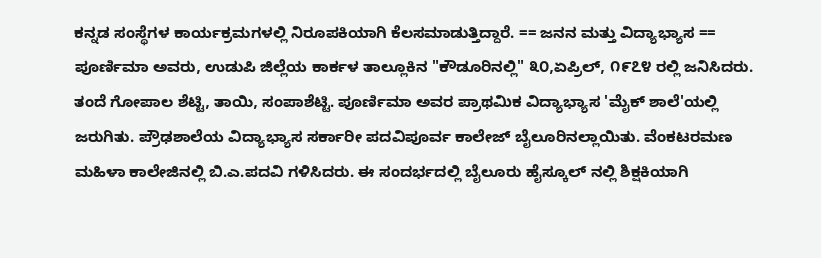ಕನ್ನಡ ಸಂಸ್ಥೆಗಳ ಕಾರ್ಯಕ್ರಮಗಳಲ್ಲಿ ನಿರೂಪಕಿಯಾಗಿ ಕೆಲಸಮಾಡುತ್ತಿದ್ದಾರೆ. == ಜನನ ಮತ್ತು ವಿದ್ಯಾಭ್ಯಾಸ == ಪೂರ್ಣಿಮಾ ಅವರು, ಉಡುಪಿ ಜಿಲ್ಲೆಯ ಕಾರ್ಕಳ ತಾಲ್ಲೂಕಿನ "ಕೌಡೂರಿನಲ್ಲಿ" ೩೦,ಏಪ್ರಿಲ್, ೧೯೭೪ ರಲ್ಲಿ ಜನಿಸಿದರು. ತಂದೆ ಗೋಪಾಲ ಶೆಟ್ಟಿ, ತಾಯಿ, ಸಂಪಾಶೆಟ್ಟಿ. ಪೂರ್ಣಿಮಾ ಅವರ ಪ್ರಾಥಮಿಕ ವಿದ್ಯಾಭ್ಯಾಸ 'ಮೈಕ್ ಶಾಲೆ'ಯಲ್ಲಿ ಜರುಗಿತು. ಪ್ರೌಢಶಾಲೆಯ ವಿದ್ಯಾಭ್ಯಾಸ ಸರ್ಕಾರೀ ಪದವಿಪೂರ್ವ ಕಾಲೇಜ್ ಬೈಲೂರಿನಲ್ಲಾಯಿತು. ವೆಂಕಟರಮಣ ಮಹಿಳಾ ಕಾಲೇಜಿನಲ್ಲಿ ಬಿ.ಎ.ಪದವಿ ಗಳಿಸಿದರು. ಈ ಸಂದರ್ಭದಲ್ಲಿ ಬೈಲೂರು ಹೈಸ್ಕೂಲ್ ನಲ್ಲಿ ಶಿಕ್ಷಕಿಯಾಗಿ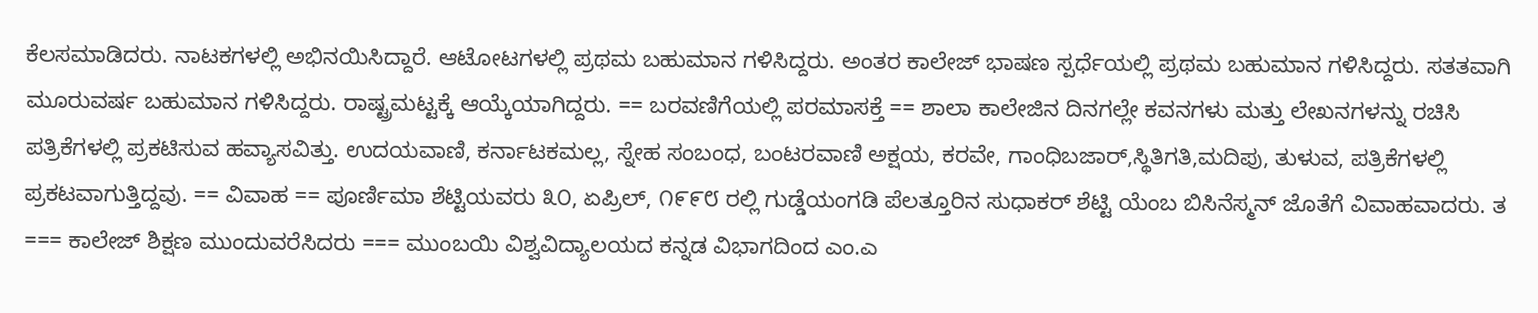ಕೆಲಸಮಾಡಿದರು. ನಾಟಕಗಳಲ್ಲಿ ಅಭಿನಯಿಸಿದ್ದಾರೆ. ಆಟೋಟಗಳಲ್ಲಿ ಪ್ರಥಮ ಬಹುಮಾನ ಗಳಿಸಿದ್ದರು. ಅಂತರ ಕಾಲೇಜ್ ಭಾಷಣ ಸ್ಪರ್ಧೆಯಲ್ಲಿ ಪ್ರಥಮ ಬಹುಮಾನ ಗಳಿಸಿದ್ದರು. ಸತತವಾಗಿ ಮೂರುವರ್ಷ ಬಹುಮಾನ ಗಳಿಸಿದ್ದರು. ರಾಷ್ಟ್ರಮಟ್ಟಕ್ಕೆ ಆಯ್ಕೆಯಾಗಿದ್ದರು. == ಬರವಣಿಗೆಯಲ್ಲಿ ಪರಮಾಸಕ್ತೆ == ಶಾಲಾ ಕಾಲೇಜಿನ ದಿನಗಲ್ಲೇ ಕವನಗಳು ಮತ್ತು ಲೇಖನಗಳನ್ನು ರಚಿಸಿ ಪತ್ರಿಕೆಗಳಲ್ಲಿ ಪ್ರಕಟಿಸುವ ಹವ್ಯಾಸವಿತ್ತು. ಉದಯವಾಣಿ, ಕರ್ನಾಟಕಮಲ್ಲ, ಸ್ನೇಹ ಸಂಬಂಧ, ಬಂಟರವಾಣಿ ಅಕ್ಷಯ, ಕರವೇ, ಗಾಂಧಿಬಜಾರ್,ಸ್ಥಿತಿಗತಿ,ಮದಿಪು, ತುಳುವ, ಪತ್ರಿಕೆಗಳಲ್ಲಿ ಪ್ರಕಟವಾಗುತ್ತಿದ್ದವು. == ವಿವಾಹ == ಪೂರ್ಣಿಮಾ ಶೆಟ್ಟಿಯವರು ೩೦, ಏಪ್ರಿಲ್, ೧೯೯೮ ರಲ್ಲಿ ಗುಡ್ಡೆಯಂಗಡಿ ಪೆಲತ್ತೂರಿನ ಸುಧಾಕರ್ ಶೆಟ್ಟಿ ಯೆಂಬ ಬಿಸಿನೆಸ್ಮನ್ ಜೊತೆಗೆ ವಿವಾಹವಾದರು. ತ === ಕಾಲೇಜ್ ಶಿಕ್ಷಣ ಮುಂದುವರೆಸಿದರು === ಮುಂಬಯಿ ವಿಶ್ವವಿದ್ಯಾಲಯದ ಕನ್ನಡ ವಿಭಾಗದಿಂದ ಎಂ.ಎ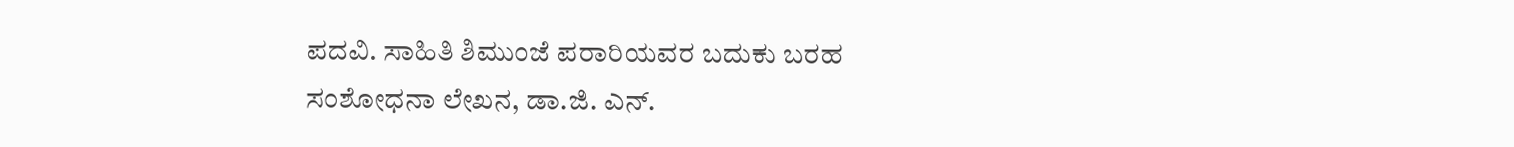ಪದವಿ. ಸಾಹಿತಿ ಶಿಮುಂಜೆ ಪರಾರಿಯವರ ಬದುಕು ಬರಹ ಸಂಶೋಧನಾ ಲೇಖನ, ಡಾ.ಜಿ. ಎನ್.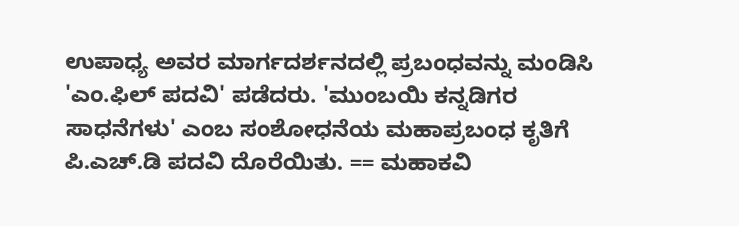ಉಪಾಧ್ಯ ಅವರ ಮಾರ್ಗದರ್ಶನದಲ್ಲಿ ಪ್ರಬಂಧವನ್ನು ಮಂಡಿಸಿ 'ಎಂ.ಫಿಲ್ ಪದವಿ' ಪಡೆದರು. 'ಮುಂಬಯಿ ಕನ್ನಡಿಗರ ಸಾಧನೆಗಳು' ಎಂಬ ಸಂಶೋಧನೆಯ ಮಹಾಪ್ರಬಂಧ ಕೃತಿಗೆ ಪಿ.ಎಚ್.ಡಿ ಪದವಿ ದೊರೆಯಿತು. == ಮಹಾಕವಿ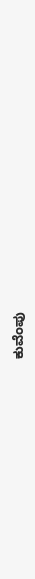ಕುವೆಂಪು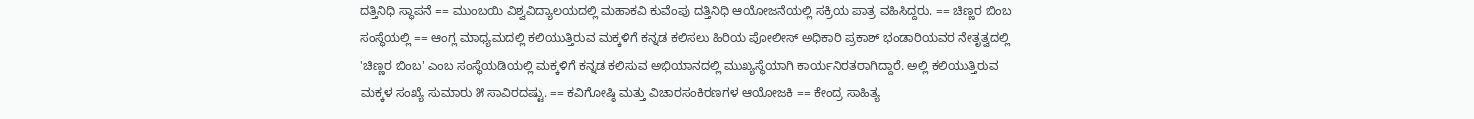ದತ್ತಿನಿಧಿ ಸ್ಥಾಪನೆ == ಮುಂಬಯಿ ವಿಶ್ವವಿದ್ಯಾಲಯದಲ್ಲಿ ಮಹಾಕವಿ ಕುವೆಂಪು ದತ್ತಿನಿಧಿ ಆಯೋಜನೆಯಲ್ಲಿ ಸಕ್ರಿಯ ಪಾತ್ರ ವಹಿಸಿದ್ದರು. == ಚಿಣ್ಣರ ಬಿಂಬ ಸಂಸ್ಥೆಯಲ್ಲಿ == ಆಂಗ್ಲ ಮಾಧ್ಯಮದಲ್ಲಿ ಕಲಿಯುತ್ತಿರುವ ಮಕ್ಕಳಿಗೆ ಕನ್ನಡ ಕಲಿಸಲು ಹಿರಿಯ ಪೋಲೀಸ್ ಅಧಿಕಾರಿ ಪ್ರಕಾಶ್ ಭಂಡಾರಿಯವರ ನೇತೃತ್ವದಲ್ಲಿ 'ಚಿಣ್ಣರ ಬಿಂಬ' ಎಂಬ ಸಂಸ್ಥೆಯಡಿಯಲ್ಲಿ ಮಕ್ಕಳಿಗೆ ಕನ್ನಡ ಕಲಿಸುವ ಅಭಿಯಾನದಲ್ಲಿ ಮುಖ್ಯಸ್ಥೆಯಾಗಿ ಕಾರ್ಯನಿರತರಾಗಿದ್ದಾರೆ. ಅಲ್ಲಿ ಕಲಿಯುತ್ತಿರುವ ಮಕ್ಕಳ ಸಂಖ್ಯೆ ಸುಮಾರು ೫ ಸಾವಿರದಷ್ಟು. == ಕವಿಗೋಷ್ಠಿ ಮತ್ತು ವಿಚಾರಸಂಕಿರಣಗಳ ಆಯೋಜಕಿ == ಕೇಂದ್ರ ಸಾಹಿತ್ಯ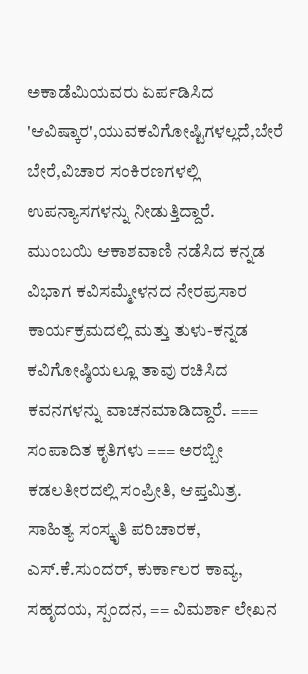ಅಕಾಡೆಮಿಯವರು ಏರ್ಪಡಿಸಿದ 'ಆವಿಷ್ಕಾರ',ಯುವಕವಿಗೋಷ್ಟಿಗಳಲ್ಲದೆ,ಬೇರೆ ಬೇರೆ,ವಿಚಾರ ಸಂಕಿರಣಗಳಲ್ಲಿ ಉಪನ್ಯಾಸಗಳನ್ನು ನೀಡುತ್ತಿದ್ದಾರೆ. ಮುಂಬಯಿ ಆಕಾಶವಾಣಿ ನಡೆಸಿದ ಕನ್ನಡ ವಿಭಾಗ ಕವಿಸಮ್ಮೇಳನದ ನೇರಪ್ರಸಾರ ಕಾರ್ಯಕ್ರಮದಲ್ಲಿ ಮತ್ತು ತುಳು-ಕನ್ನಡ ಕವಿಗೋಷ್ಠಿಯಲ್ಲೂ ತಾವು ರಚಿಸಿದ ಕವನಗಳನ್ನು ವಾಚನಮಾಡಿದ್ದಾರೆ. === ಸಂಪಾದಿತ ಕೃತಿಗಳು === ಅರಬ್ಬೀ ಕಡಲತೀರದಲ್ಲಿ ಸಂಪ್ರೀತಿ, ಆಪ್ತಮಿತ್ರ. ಸಾಹಿತ್ಯ ಸಂಸ್ಕೃತಿ ಪರಿಚಾರಕ, ಎಸ್.ಕೆ.ಸುಂದರ್, ಕುರ್ಕಾಲರ ಕಾವ್ಯ, ಸಹೃದಯ, ಸ್ಪಂದನ, == ವಿಮರ್ಶಾ ಲೇಖನ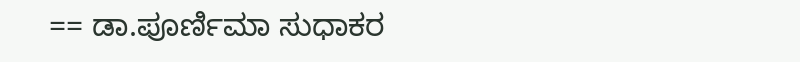== ಡಾ.ಪೂರ್ಣಿಮಾ ಸುಧಾಕರ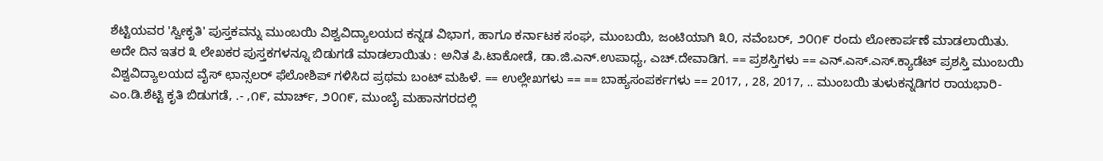ಶೆಟ್ಟಿಯವರ 'ಸ್ವೀಕೃತಿ' ಪುಸ್ತಕವನ್ನು ಮುಂಬಯಿ ವಿಶ್ವವಿದ್ಯಾಲಯದ ಕನ್ನಡ ವಿಭಾಗ, ಹಾಗೂ ಕರ್ನಾಟಕ ಸಂಘ, ಮುಂಬಯಿ, ಜಂಟಿಯಾಗಿ ೩೦, ನವೆಂಬರ್, ೨೦೧೯ ರಂದು ಲೋಕಾರ್ಪಣೆ ಮಾಡಲಾಯಿತು. ಅದೇ ದಿನ ಇತರ ೩ ಲೇಖಕರ ಪುಸ್ತಕಗಳನ್ನೂ ಬಿಡುಗಡೆ ಮಾಡಲಾಯಿತು : ಅನಿತ ಪಿ.ಟಾಕೋಡೆ, ಡಾ.ಜಿ.ಎನ್.ಉಪಾಧ್ಯ, ಎಚ್.ದೇವಾಡಿಗ. == ಪ್ರಶಸ್ತಿಗಳು == ಎನ್.ಎಸ್.ಎಸ್.ಕ್ಯಾಡೆಟ್ ಪ್ರಶಸ್ತಿ ಮುಂಬಯಿ ವಿಶ್ವವಿದ್ಯಾಲಯದ ವೈಸ್ ಛಾನ್ಸಲರ್ ಫೆಲೋಶಿಪ್ ಗಳಿಸಿದ ಪ್ರಥಮ ಬಂಟ್ ಮಹಿಳೆ. == ಉಲ್ಲೇಖಗಳು == == ಬಾಹ್ಯಸಂಪರ್ಕಗಳು == 2017, , 28, 2017, .. ಮುಂಬಯಿ ತುಳುಕನ್ನಡಿಗರ ರಾಯಭಾರಿ-ಎಂ.ಡಿ.ಶೆಟ್ಟಿ ಕೃತಿ ಬಿಡುಗಡೆ, .- ,೧೯, ಮಾರ್ಚ್, ೨೦೧೯, ಮುಂಬೈ ಮಹಾನಗರದಲ್ಲಿ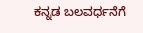ಕನ್ನಡ ಬಲವರ್ಧನೆಗೆ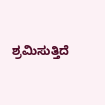ಶ್ರಮಿಸುತ್ತಿದೆ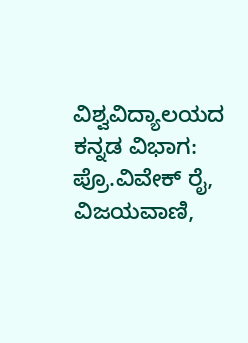ವಿಶ್ವವಿದ್ಯಾಲಯದ ಕನ್ನಡ ವಿಭಾಗ: ಪ್ರೊ.ವಿವೇಕ್ ರೈ, ವಿಜಯವಾಣಿ,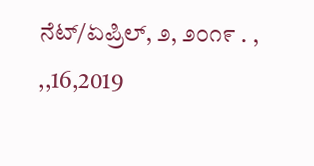ನೆಟ್/ಏಪ್ರಿಲ್, ೨, ೨೦೧೯ . , ,,16,2019